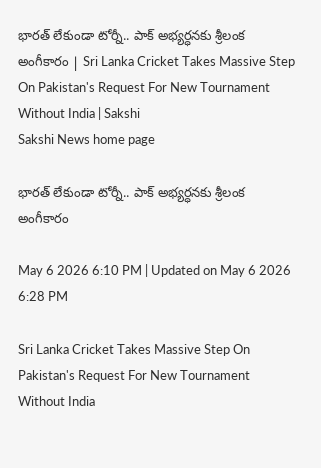భారత్‌ లేకుండా టోర్నీ.. పాక్‌ అభ్యర్ధనకు శ్రీలంక అంగీకారం | Sri Lanka Cricket Takes Massive Step On Pakistan's Request For New Tournament Without India | Sakshi
Sakshi News home page

భారత్‌ లేకుండా టోర్నీ.. పాక్‌ అభ్యర్ధనకు శ్రీలంక అంగీకారం

May 6 2026 6:10 PM | Updated on May 6 2026 6:28 PM

Sri Lanka Cricket Takes Massive Step On Pakistan's Request For New Tournament Without India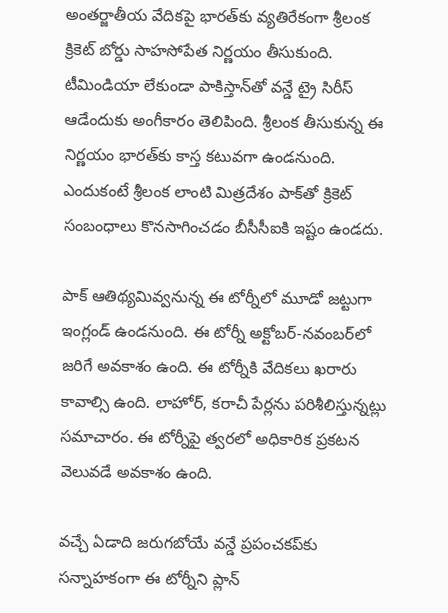అంతర్జాతీయ వేదికపై భారత్‌కు వ్యతిరేకంగా శ్రీలంక క్రికెట్‌ బోర్డు సాహసోపేత నిర్ణయం తీసుకుంది. టీమిండియా లేకుండా పాకిస్తాన్‌తో వన్డే ట్రై సిరీస్‌ ఆడేందుకు అంగీకారం తెలిపింది. శ్రీలంక తీసుకున్న ఈ నిర్ణయం భారత్‌కు కాస్త కటువగా ఉండనుంది. ఎందుకంటే శ్రీలంక లాంటి మిత్రదేశం పాక్‌తో క్రికెట్‌ సంబంధాలు కొనసాగించడం బీసీసీఐకి ఇష్టం ఉండదు.

పాక్‌ ఆతిథ్యమివ్వనున్న ఈ టోర్నీలో మూడో జట్టుగా ఇంగ్లండ్‌ ఉండనుంది. ఈ టోర్నీ అక్టోబర్‌-నవంబర్‌లో జరిగే అవకాశం ఉంది. ఈ టోర్నీకి వేదికలు ఖరారు కావాల్సి ఉంది. లాహోర్, కరాచీ పేర్లను పరిశీలిస్తున్నట్లు సమాచారం. ఈ టోర్నీపై త్వరలో అధికారిక ప్రకటన వెలువడే అవకాశం ఉంది.

వచ్చే ఏడాది జరుగబోయే వన్డే ప్రపంచకప్‌కు సన్నాహకంగా ఈ టోర్నీని ప్లాన్‌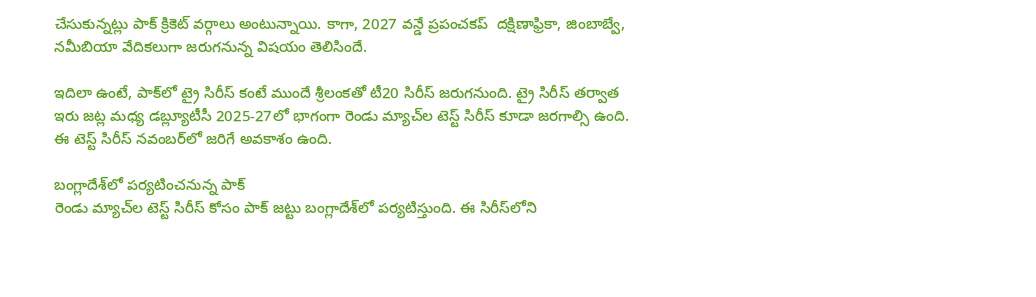చేసుకున్నట్లు పాక్‌ క్రికెట్‌ వర్గాలు అంటున్నాయి. కాగా, 2027 వన్డే ప్రపంచకప్‌  దక్షిణాఫ్రికా, జింబాబ్వే, నమీబియా వేదికలుగా జరుగనున్న విషయం తెలిసిందే.

ఇదిలా ఉంటే, పాక్‌లో ట్రై సిరీస్‌ కంటే ముందే శ్రీలంకతో టీ20 సిరీస్‌ జరుగనుంది. ట్రై సిరీస్‌ తర్వాత ఇరు జట్ల మధ్య డబ్ల్యూటీసీ 2025-27లో భాగంగా రెండు మ్యాచ్‌ల టెస్ట్‌ సిరీస్‌ కూడా జరగాల్సి ఉంది. ఈ టెస్ట్‌ సిరీస్‌ నవంబర్‌లో జరిగే అవకాశం ఉంది.

బంగ్లాదేశ్‌లో పర్యటించనున్న పాక్‌
రెండు మ్యాచ్‌ల టెస్ట్‌ సిరీస్‌ కోసం పాక్‌ జట్టు బంగ్లాదేశ్‌లో పర్యటిస్తుంది. ఈ సిరీస్‌లోని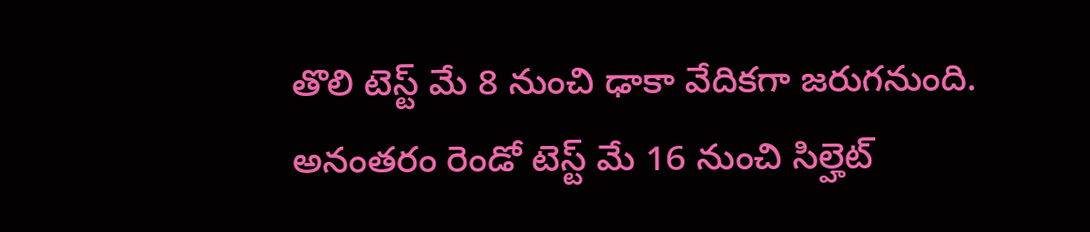తొలి టెస్ట్‌ మే 8 నుంచి ఢాకా వేదికగా జరుగనుంది. అనంతరం రెండో టెస్ట్‌ మే 16 నుంచి సిల్హెట్‌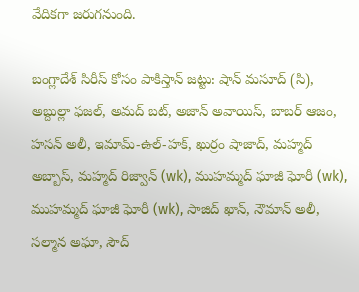వేదికగా జరుగనుంది.

బంగ్లాదేశ్ సిరీస్ కోసం పాకిస్తాన్ జట్టు: షాన్ మసూద్ (సి), అబ్దుల్లా ఫజల్, అమద్ బట్, అజాన్ అవాయిస్, బాబర్ ఆజం, హసన్ అలీ, ఇమామ్-ఉల్-హక్, ఖుర్రం షాజాద్, మహ్మద్ అబ్బాస్, మహ్మద్ రిజ్వాన్ (wk), ముహమ్మద్ ఘాజీ ఘోరీ (wk), ముహమ్మద్ ఘాజీ ఘోరీ (wk), సాజిద్ ఖాన్, నౌమాన్‌ అలీ, సల్మాన అఘా, సౌద్‌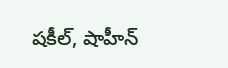షకీల్‌, షాహీన్‌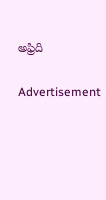అఫ్రిది

Advertisement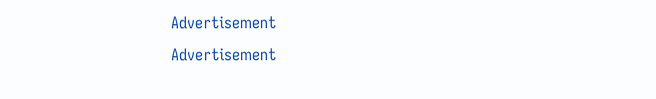Advertisement
Advertisement